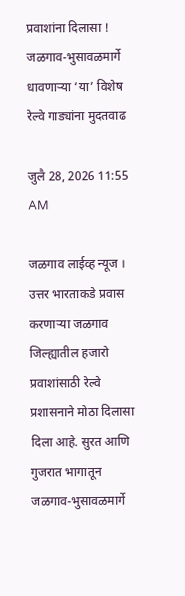प्रवाशांना दिलासा ! जळगाव-भुसावळमार्गे धावणाऱ्या ‘या’ विशेष रेल्वे गाड्यांना मुदतवाढ

जुलै 28, 2026 11:55 AM

जळगाव लाईव्ह न्यूज । उत्तर भारताकडे प्रवास करणाऱ्या जळगाव जिल्ह्यातील हजारो प्रवाशांसाठी रेल्वे प्रशासनाने मोठा दिलासा दिला आहे. सुरत आणि गुजरात भागातून जळगाव-भुसावळमार्गे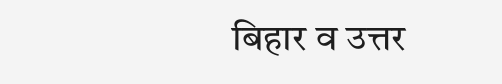बिहार व उत्तर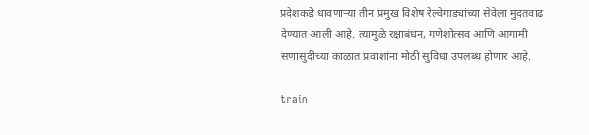प्रदेशकडे धावणाऱ्या तीन प्रमुख विशेष रेल्वेगाड्यांच्या सेवेला मुदतवाढ देण्यात आली आहे. त्यामुळे रक्षाबंधन, गणेशोत्सव आणि आगामी सणासुदीच्या काळात प्रवाशांना मोठी सुविधा उपलब्ध होणार आहे.

train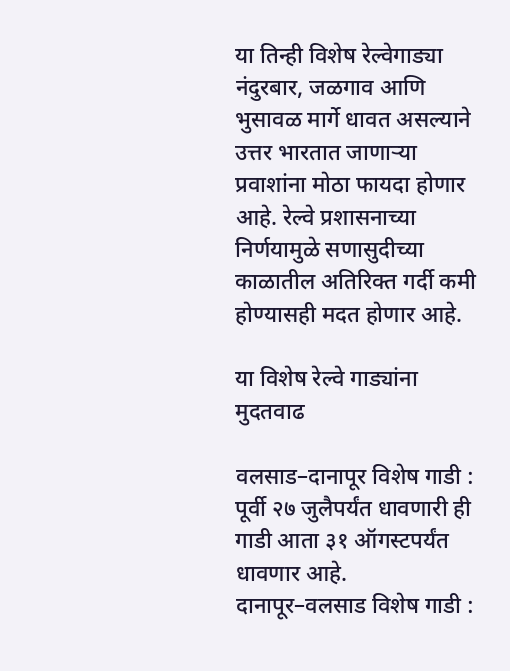या तिन्ही विशेष रेल्वेगाड्या नंदुरबार, जळगाव आणि भुसावळ मार्गे धावत असल्याने उत्तर भारतात जाणाऱ्या प्रवाशांना मोठा फायदा होणार आहे. रेल्वे प्रशासनाच्या निर्णयामुळे सणासुदीच्या काळातील अतिरिक्त गर्दी कमी होण्यासही मदत होणार आहे.

या विशेष रेल्वे गाड्यांना मुदतवाढ

वलसाड–दानापूर विशेष गाडी : पूर्वी २७ जुलैपर्यंत धावणारी ही गाडी आता ३१ ऑगस्टपर्यंत धावणार आहे.
दानापूर–वलसाड विशेष गाडी :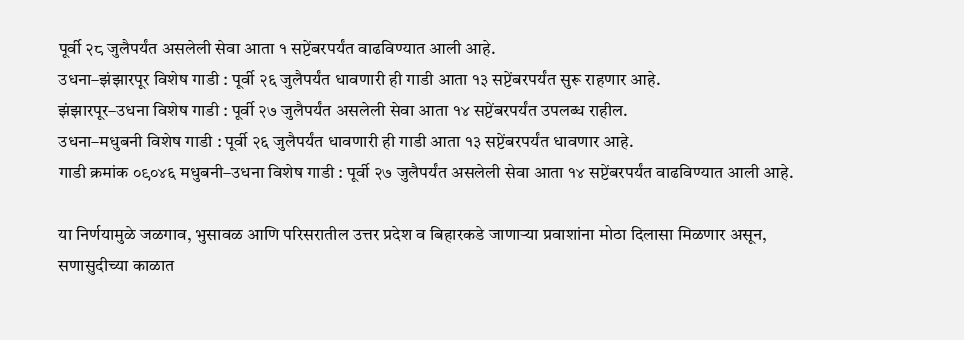पूर्वी २८ जुलैपर्यंत असलेली सेवा आता १ सप्टेंबरपर्यंत वाढविण्यात आली आहे.
उधना–झंझारपूर विशेष गाडी : पूर्वी २६ जुलैपर्यंत धावणारी ही गाडी आता १३ सप्टेंबरपर्यंत सुरू राहणार आहे.
झंझारपूर–उधना विशेष गाडी : पूर्वी २७ जुलैपर्यंत असलेली सेवा आता १४ सप्टेंबरपर्यंत उपलब्ध राहील.
उधना–मधुबनी विशेष गाडी : पूर्वी २६ जुलैपर्यंत धावणारी ही गाडी आता १३ सप्टेंबरपर्यंत धावणार आहे.
गाडी क्रमांक ०९०४६ मधुबनी–उधना विशेष गाडी : पूर्वी २७ जुलैपर्यंत असलेली सेवा आता १४ सप्टेंबरपर्यंत वाढविण्यात आली आहे.

या निर्णयामुळे जळगाव, भुसावळ आणि परिसरातील उत्तर प्रदेश व बिहारकडे जाणाऱ्या प्रवाशांना मोठा दिलासा मिळणार असून, सणासुदीच्या काळात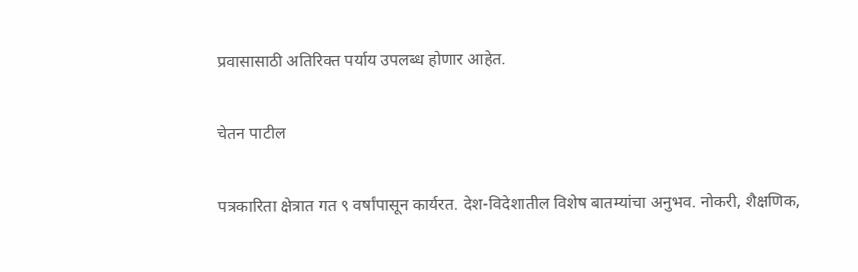प्रवासासाठी अतिरिक्त पर्याय उपलब्ध होणार आहेत.

चेतन पाटील

पत्रकारिता क्षेत्रात गत ९ वर्षांपासून कार्यरत. देश-विदेशातील विशेष बातम्यांचा अनुभव. नोकरी, शैक्षणिक,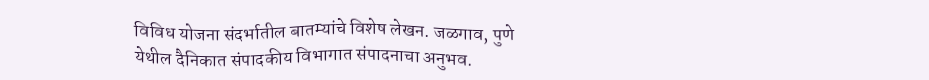विविध योजना संदर्भातील बातम्यांचे विशेष लेखन. जळगाव, पुणे येथील दैनिकात संपादकीय विभागात संपादनाचा अनुभव.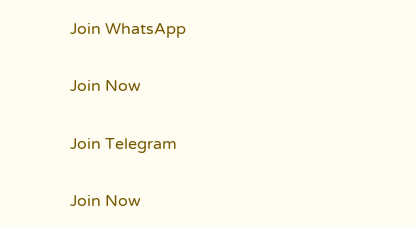Join WhatsApp

Join Now

Join Telegram

Join Now